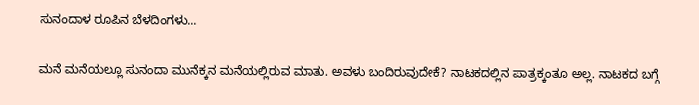ಸುನಂದಾಳ ರೂಪಿನ ಬೆಳದಿಂಗಳು...

ಮನೆ ಮನೆಯಲ್ಲೂ ಸುನಂದಾ ಮುನೆಕ್ಕನ ಮನೆಯಲ್ಲಿರುವ ಮಾತು. ಅವಳು ಬಂದಿರುವುದೇಕೆ? ನಾಟಕದಲ್ಲಿನ ಪಾತ್ರಕ್ಕಂತೂ ಅಲ್ಲ. ನಾಟಕದ ಬಗ್ಗೆ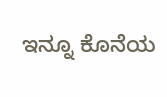ಇನ್ನೂ ಕೊನೆಯ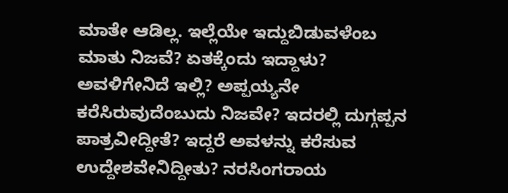ಮಾತೇ ಆಡಿಲ್ಲ. ಇಲ್ಲೆಯೇ ಇದ್ದುಬಿಡುವಳೆಂಬ ಮಾತು ನಿಜವೆ? ಏತಕ್ಕೆಂದು ಇದ್ದಾಳು? ಅವಳಿಗೇನಿದೆ ಇಲ್ಲಿ? ಅಪ್ಪಯ್ಯನೇ ಕರೆಸಿರುವುದೆಂಬುದು ನಿಜವೇ? ಇದರಲ್ಲಿ ದುಗ್ಗಪ್ಪನ ಪಾತ್ರವೀದ್ದೀತೆ? ಇದ್ದರೆ ಅವಳನ್ನು ಕರೆಸುವ ಉದ್ದೇಶವೇನಿದ್ದೀತು? ನರಸಿಂಗರಾಯ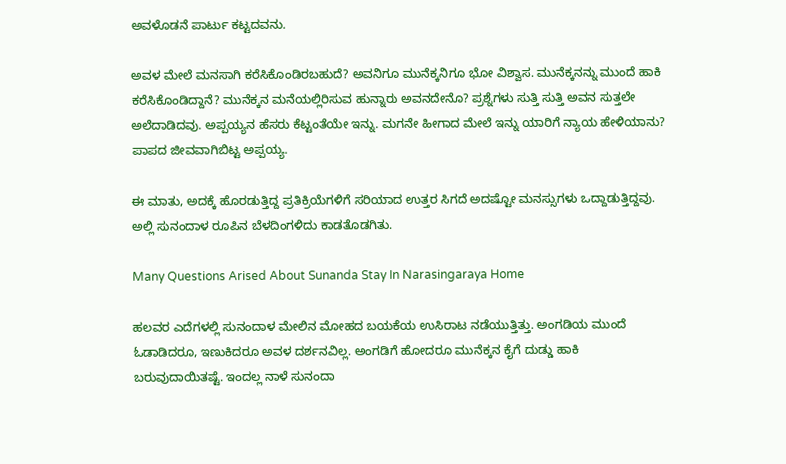ಅವಳೊಡನೆ ಪಾರ್ಟು ಕಟ್ಟದವನು.

ಅವಳ ಮೇಲೆ ಮನಸಾಗಿ ಕರೆಸಿಕೊಂಡಿರಬಹುದೆ? ಅವನಿಗೂ ಮುನೆಕ್ಕನಿಗೂ ಭೋ ವಿಶ್ವಾಸ. ಮುನೆಕ್ಕನನ್ನು ಮುಂದೆ ಹಾಕಿ ಕರೆಸಿಕೊಂಡಿದ್ದಾನೆ? ಮುನೆಕ್ಕನ ಮನೆಯಲ್ಲಿರಿಸುವ ಹುನ್ನಾರು ಅವನದೇನೊ? ಪ್ರಶ್ನೆಗಳು ಸುತ್ತಿ ಸುತ್ತಿ ಅವನ ಸುತ್ತಲೇ ಅಲೆದಾಡಿದವು. ಅಪ್ಪಯ್ಯನ ಹೆಸರು ಕೆಟ್ಟಂತೆಯೇ ಇನ್ನು. ಮಗನೇ ಹೀಗಾದ ಮೇಲೆ ಇನ್ನು ಯಾರಿಗೆ ನ್ಯಾಯ ಹೇಳಿಯಾನು? ಪಾಪದ ಜೀವವಾಗಿಬಿಟ್ಟ ಅಪ್ಪಯ್ಯ.

ಈ ಮಾತು, ಅದಕ್ಕೆ ಹೊರಡುತ್ತಿದ್ದ ಪ್ರತಿಕ್ರಿಯೆಗಳಿಗೆ ಸರಿಯಾದ ಉತ್ತರ ಸಿಗದೆ ಅದಷ್ಟೋ ಮನಸ್ಸುಗಳು ಒದ್ದಾಡುತ್ತಿದ್ದವು. ಅಲ್ಲಿ ಸುನಂದಾಳ ರೂಪಿನ ಬೆಳದಿಂಗಳಿದು ಕಾಡತೊಡಗಿತು.

Many Questions Arised About Sunanda Stay In Narasingaraya Home

ಹಲವರ ಎದೆಗಳಲ್ಲಿ ಸುನಂದಾಳ ಮೇಲಿನ ಮೋಹದ ಬಯಕೆಯ ಉಸಿರಾಟ ನಡೆಯುತ್ತಿತ್ತು. ಅಂಗಡಿಯ ಮುಂದೆ ಓಡಾಡಿದರೂ, ಇಣುಕಿದರೂ ಅವಳ ದರ್ಶನವಿಲ್ಲ. ಅಂಗಡಿಗೆ ಹೋದರೂ ಮುನೆಕ್ಕನ ಕೈಗೆ ದುಡ್ಡು ಹಾಕಿ ಬರುವುದಾಯಿತಷ್ಟೆ. ಇಂದಲ್ಲ ನಾಳೆ ಸುನಂದಾ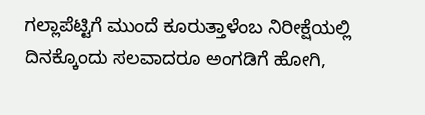ಗಲ್ಲಾಪೆಟ್ಟಿಗೆ ಮುಂದೆ ಕೂರುತ್ತಾಳೆಂಬ ನಿರೀಕ್ಷೆಯಲ್ಲಿ ದಿನಕ್ಕೊಂದು ಸಲವಾದರೂ ಅಂಗಡಿಗೆ ಹೋಗಿ,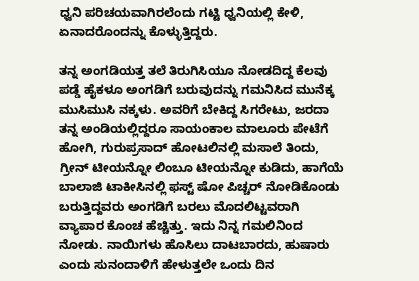ಧ್ವನಿ ಪರಿಚಯವಾಗಿರಲೆಂದು ಗಟ್ಟಿ ಧ್ವನಿಯಲ್ಲಿ ಕೇಳಿ, ಏನಾದರೊಂದನ್ನು ಕೊಳ್ಳುತ್ತಿದ್ದರು.

ತನ್ನ ಅಂಗಡಿಯತ್ತ ತಲೆ ತಿರುಗಿಸಿಯೂ ನೋಡದಿದ್ದ ಕೆಲವು ಪಡ್ಡೆ ಹೈಕಳೂ ಅಂಗಡಿಗೆ ಬರುವುದನ್ನು ಗಮನಿಸಿದ ಮುನೆಕ್ಕ ಮುಸಿಮುಸಿ ನಕ್ಕಳು. ಅವರಿಗೆ ಬೇಕಿದ್ದ ಸಿಗರೇಟು, ಜರದಾ ತನ್ನ ಅಂಡಿಯಲ್ಲಿದ್ದರೂ ಸಾಯಂಕಾಲ ಮಾಲೂರು ಪೇಟೆಗೆ ಹೋಗಿ, ಗುರುಪ್ರಸಾದ್ ಹೋಟಲಿನಲ್ಲಿ ಮಸಾಲೆ ತಿಂದು, ಗ್ರೀನ್ ಟೀಯನ್ನೋ ಲಿಂಬೂ ಟೀಯನ್ನೋ ಕುಡಿದು, ಹಾಗೆಯೆ ಬಾಲಾಜಿ ಟಾಕೀಸಿನಲ್ಲಿ ಫಸ್ಟ್ ಷೋ ಪಿಚ್ಚರ್ ನೋಡಿಕೊಂಡು ಬರುತ್ತಿದ್ದವರು ಅಂಗಡಿಗೆ ಬರಲು ಮೊದಲಿಟ್ಟವರಾಗಿ ವ್ಯಾಪಾರ ಕೊಂಚ ಹೆಚ್ಚಿತ್ತು. ಇದು ನಿನ್ನ ಗಮಲಿನಿಂದ ನೋಡು. ನಾಯಿಗಳು ಹೊಸಿಲು ದಾಟಬಾರದು, ಹುಷಾರು ಎಂದು ಸುನಂದಾಳಿಗೆ ಹೇಳುತ್ತಲೇ ಒಂದು ದಿನ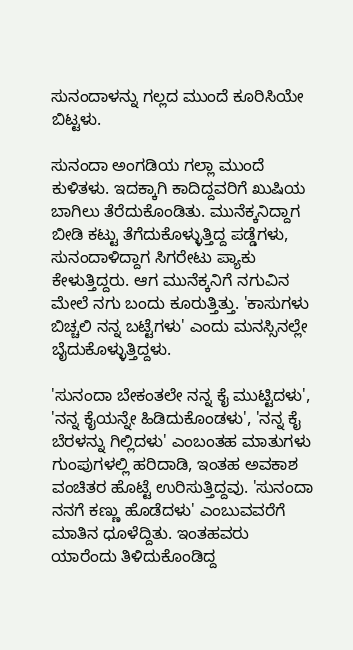ಸುನಂದಾಳನ್ನು ಗಲ್ಲದ ಮುಂದೆ ಕೂರಿಸಿಯೇ ಬಿಟ್ಟಳು.

ಸುನಂದಾ ಅಂಗಡಿಯ ಗಲ್ಲಾ ಮುಂದೆ ಕುಳಿತಳು. ಇದಕ್ಕಾಗಿ ಕಾದಿದ್ದವರಿಗೆ ಖುಷಿಯ ಬಾಗಿಲು ತೆರೆದುಕೊಂಡಿತು. ಮುನೆಕ್ಕನಿದ್ದಾಗ ಬೀಡಿ ಕಟ್ಟು ತೆಗೆದುಕೊಳ್ಳುತ್ತಿದ್ದ ಪಡ್ಡೆಗಳು, ಸುನಂದಾಳಿದ್ದಾಗ ಸಿಗರೇಟು ಪ್ಯಾಕು ಕೇಳುತ್ತಿದ್ದರು. ಆಗ ಮುನೆಕ್ಕನಿಗೆ ನಗುವಿನ ಮೇಲೆ ನಗು ಬಂದು ಕೂರುತ್ತಿತ್ತು. 'ಕಾಸುಗಳು ಬಿಚ್ಚಲಿ ನನ್ನ ಬಟ್ಟೆಗಳು' ಎಂದು ಮನಸ್ಸಿನಲ್ಲೇ ಬೈದುಕೊಳ್ಳುತ್ತಿದ್ದಳು.

'ಸುನಂದಾ ಬೇಕಂತಲೇ ನನ್ನ ಕೈ ಮುಟ್ಟಿದಳು', 'ನನ್ನ ಕೈಯನ್ನೇ ಹಿಡಿದುಕೊಂಡಳು', 'ನನ್ನ ಕೈ ಬೆರಳನ್ನು ಗಿಲ್ಲಿದಳು' ಎಂಬಂತಹ ಮಾತುಗಳು ಗುಂಪುಗಳಲ್ಲಿ ಹರಿದಾಡಿ, ಇಂತಹ ಅವಕಾಶ ವಂಚಿತರ ಹೊಟ್ಟೆ ಉರಿಸುತ್ತಿದ್ದವು. 'ಸುನಂದಾ ನನಗೆ ಕಣ್ಣು ಹೊಡೆದಳು' ಎಂಬುವವರೆಗೆ ಮಾತಿನ ಧೂಳೆದ್ದಿತು. ಇಂತಹವರು ಯಾರೆಂದು ತಿಳಿದುಕೊಂಡಿದ್ದ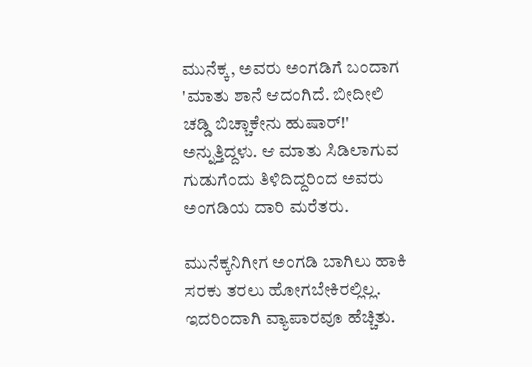ಮುನೆಕ್ಕ, ಅವರು ಅಂಗಡಿಗೆ ಬಂದಾಗ 'ಮಾತು ಶಾನೆ ಆದಂಗಿದೆ. ಬೀದೀಲಿ ಚಡ್ಡಿ ಬಿಚ್ಚಾಕೇನು ಹುಷಾರ್!' ಅನ್ನುತ್ತಿದ್ದಳು. ಆ ಮಾತು ಸಿಡಿಲಾಗುವ ಗುಡುಗೆಂದು ತಿಳಿದಿದ್ದರಿಂದ ಅವರು ಅಂಗಡಿಯ ದಾರಿ ಮರೆತರು.

ಮುನೆಕ್ಕನಿಗೀಗ ಅಂಗಡಿ ಬಾಗಿಲು ಹಾಕಿ ಸರಕು ತರಲು ಹೋಗಬೇಕಿರಲ್ಲಿಲ್ಲ. ಇದರಿಂದಾಗಿ ವ್ಯಾಪಾರವೂ ಹೆಚ್ಚಿತು.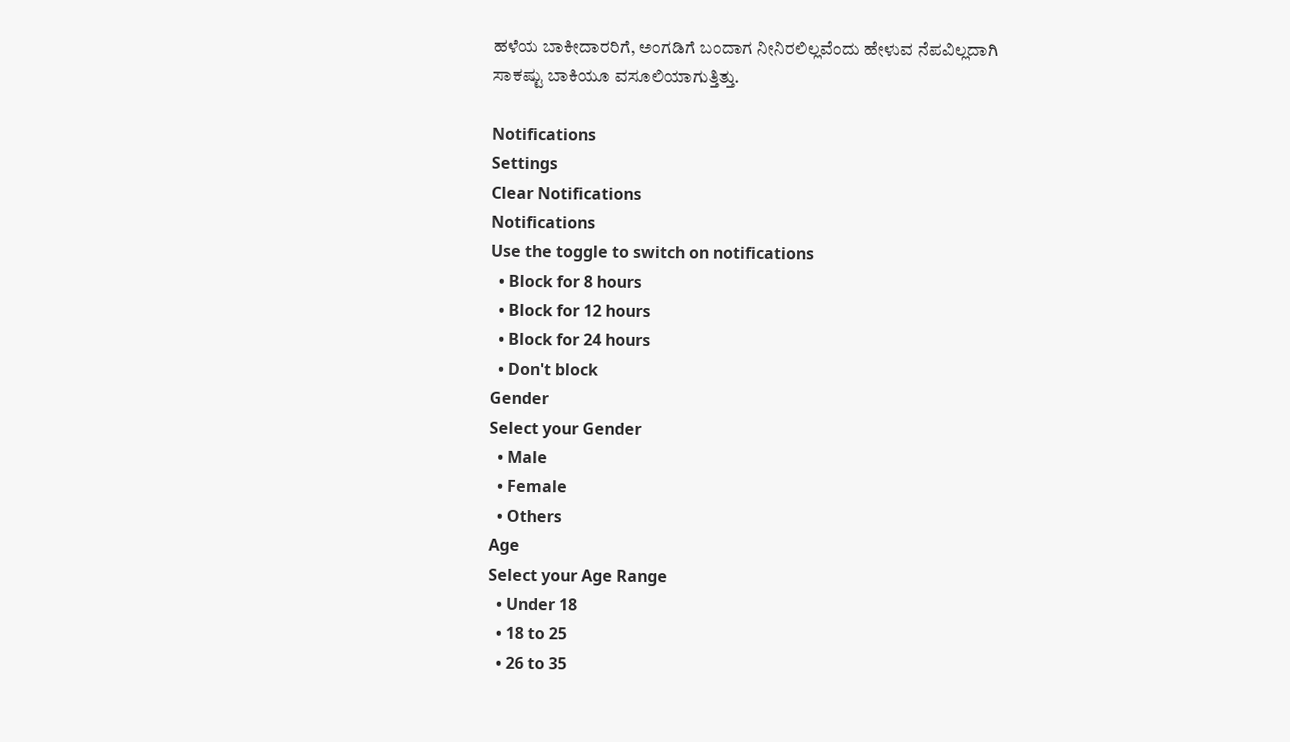ಹಳೆಯ ಬಾಕೀದಾರರಿಗೆ, ಅಂಗಡಿಗೆ ಬಂದಾಗ ನೀನಿರಲಿಲ್ಲವೆಂದು ಹೇಳುವ ನೆಪವಿಲ್ಲದಾಗಿ ಸಾಕಷ್ಟು ಬಾಕಿಯೂ ವಸೂಲಿಯಾಗುತ್ತಿತ್ತು.

Notifications
Settings
Clear Notifications
Notifications
Use the toggle to switch on notifications
  • Block for 8 hours
  • Block for 12 hours
  • Block for 24 hours
  • Don't block
Gender
Select your Gender
  • Male
  • Female
  • Others
Age
Select your Age Range
  • Under 18
  • 18 to 25
  • 26 to 35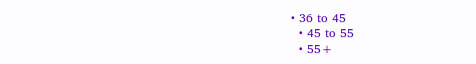• 36 to 45
  • 45 to 55
  • 55+